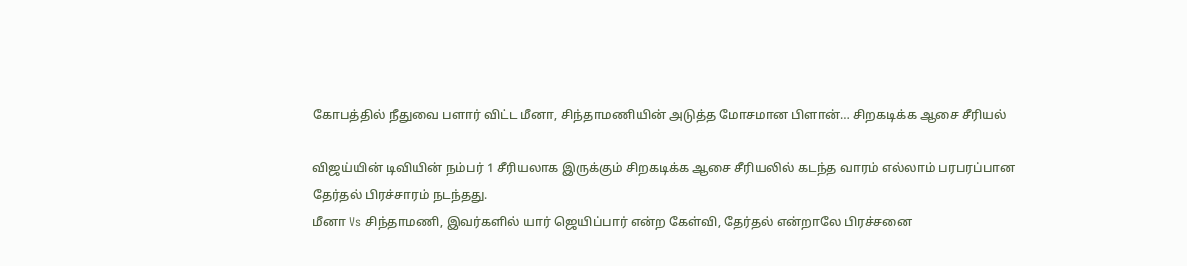கோபத்தில் நீதுவை பளார் விட்ட மீனா, சிந்தாமணியின் அடுத்த மோசமான பிளான்… சிறகடிக்க ஆசை சீரியல்

விஜய்யின் டிவியின் நம்பர் 1 சீரியலாக இருக்கும் சிறகடிக்க ஆசை சீரியலில் கடந்த வாரம் எல்லாம் பரபரப்பான தேர்தல் பிரச்சாரம் நடந்தது.
மீனா Vs சிந்தாமணி, இவர்களில் யார் ஜெயிப்பார் என்ற கேள்வி, தேர்தல் என்றாலே பிரச்சனை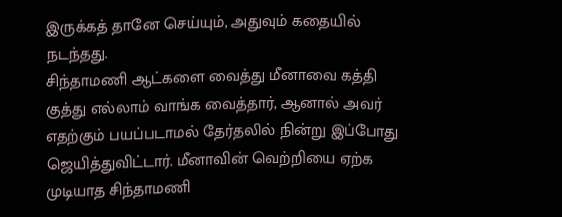இருக்கத் தானே செய்யும், அதுவும் கதையில் நடந்தது.
சிந்தாமணி ஆட்களை வைத்து மீனாவை கத்தி குத்து எல்லாம் வாங்க வைத்தார், ஆனால் அவர் எதற்கும் பயப்படாமல் தேர்தலில் நின்று இப்போது ஜெயித்துவிட்டார். மீனாவின் வெற்றியை ஏற்க முடியாத சிந்தாமணி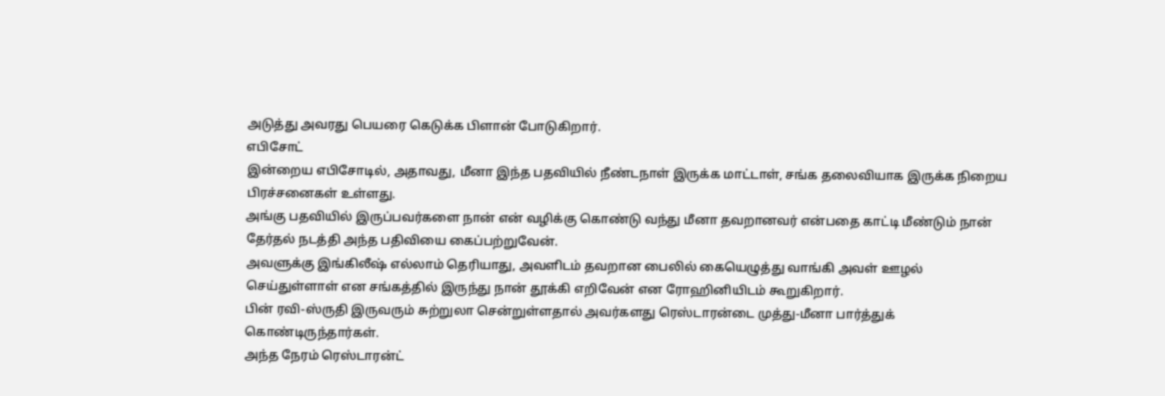அடுத்து அவரது பெயரை கெடுக்க பிளான் போடுகிறார்.
எபிசோட்
இன்றைய எபிசோடில், அதாவது, மீனா இந்த பதவியில் நீண்டநாள் இருக்க மாட்டாள், சங்க தலைவியாக இருக்க நிறைய பிரச்சனைகள் உள்ளது.
அங்கு பதவியில் இருப்பவர்களை நான் என் வழிக்கு கொண்டு வந்து மீனா தவறானவர் என்பதை காட்டி மீண்டும் நான் தேர்தல் நடத்தி அந்த பதிவியை கைப்பற்றுவேன்.
அவளுக்கு இங்கிலீஷ் எல்லாம் தெரியாது, அவளிடம் தவறான பைலில் கையெழுத்து வாங்கி அவள் ஊழல் செய்துள்ளாள் என சங்கத்தில் இருந்து நான் தூக்கி எறிவேன் என ரோஹினியிடம் கூறுகிறார்.
பின் ரவி-ஸ்ருதி இருவரும் சுற்றுலா சென்றுள்ளதால் அவர்களது ரெஸ்டாரன்டை முத்து-மீனா பார்த்துக் கொண்டிருந்தார்கள்.
அந்த நேரம் ரெஸ்டாரன்ட்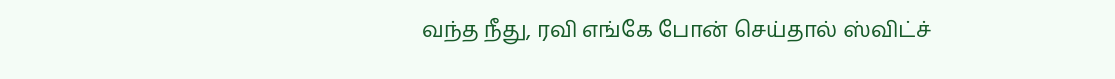வந்த நீது, ரவி எங்கே போன் செய்தால் ஸ்விட்ச்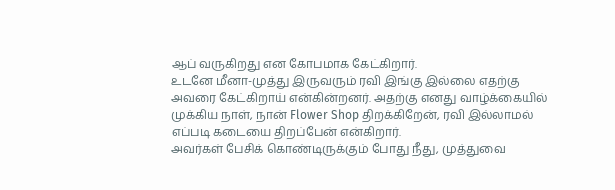ஆப் வருகிறது என கோபமாக கேட்கிறார்.
உடனே மீனா-முத்து இருவரும் ரவி இங்கு இல்லை எதற்கு அவரை கேட்கிறாய் என்கின்றனர். அதற்கு எனது வாழ்க்கையில் முக்கிய நாள், நான் Flower Shop திறக்கிறேன், ரவி இல்லாமல் எப்படி கடையை திறப்பேன் என்கிறார்.
அவர்கள் பேசிக் கொண்டிருக்கும் போது நீது, முத்துவை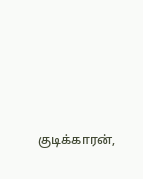குடிக்காரன்,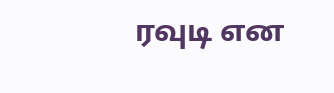ரவுடி என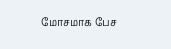மோசமாக பேச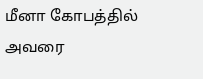மீனா கோபத்தில் அவரை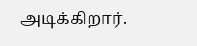அடிக்கிறார்.